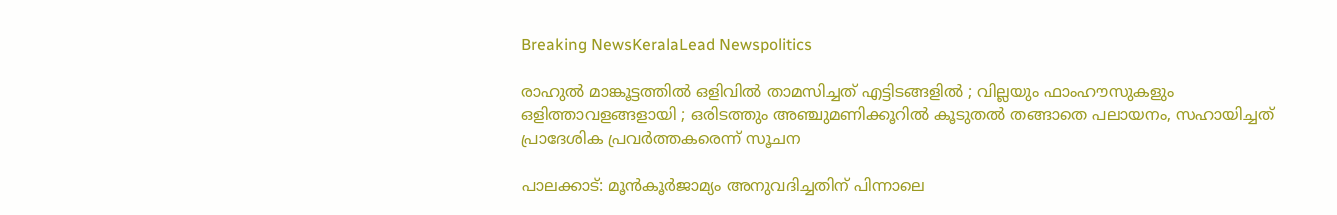Breaking NewsKeralaLead Newspolitics

രാഹുല്‍ മാങ്കൂട്ടത്തില്‍ ഒളിവില്‍ താമസിച്ചത് എട്ടിടങ്ങളില്‍ ; വില്ലയും ഫാംഹൗസുകളും ഒളിത്താവളങ്ങളായി ; ഒരിടത്തും അഞ്ചുമണിക്കൂറില്‍ കൂടുതല്‍ തങ്ങാതെ പലായനം, സഹായിച്ചത് പ്രാദേശിക പ്രവര്‍ത്തകരെന്ന് സൂചന

പാലക്കാട്: മൂന്‍കൂര്‍ജാമ്യം അനുവദിച്ചതിന് പിന്നാലെ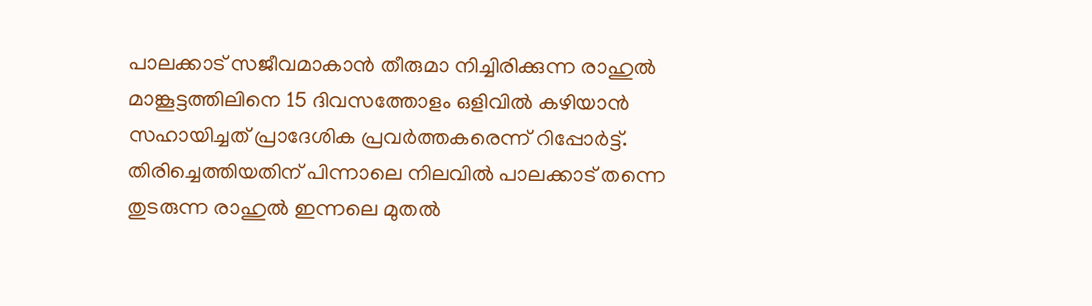പാലക്കാട് സജീവമാകാന്‍ തീരുമാ നിച്ചിരിക്കുന്ന രാഹുല്‍ മാങ്കൂട്ടത്തിലിനെ 15 ദിവസത്തോളം ഒളിവില്‍ കഴിയാന്‍ സഹായിച്ചത് പ്രാദേശിക പ്രവര്‍ത്തകരെന്ന് റിപ്പോര്‍ട്ട്. തിരിച്ചെത്തിയതിന് പിന്നാലെ നിലവില്‍ പാലക്കാട് തന്നെ തുടരുന്ന രാഹുല്‍ ഇന്നലെ മുതല്‍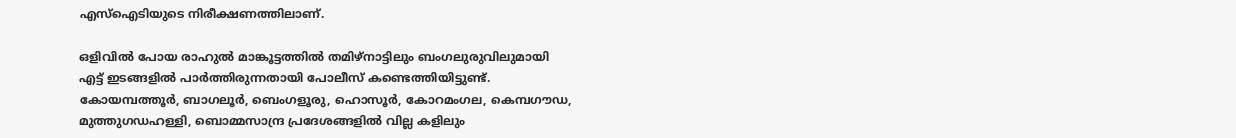എസ്‌ഐടിയുടെ നിരീക്ഷണത്തിലാണ്.

ഒളിവില്‍ പോയ രാഹുല്‍ മാങ്കൂട്ടത്തില്‍ തമിഴ്നാട്ടിലും ബംഗലുരുവിലുമായി എട്ട് ഇടങ്ങളില്‍ പാര്‍ത്തിരുന്നതായി പോലീസ് കണ്ടെത്തിയിട്ടുണ്ട്. കോയമ്പത്തൂര്‍, ബാഗലൂര്‍, ബെംഗളൂരു, ഹൊസൂര്‍, കോറമംഗല, കെമ്പഗൗഡ, മുത്തുഗഡഹള്ളി, ബൊമ്മസാന്ദ്ര പ്രദേശങ്ങളില്‍ വില്ല കളിലും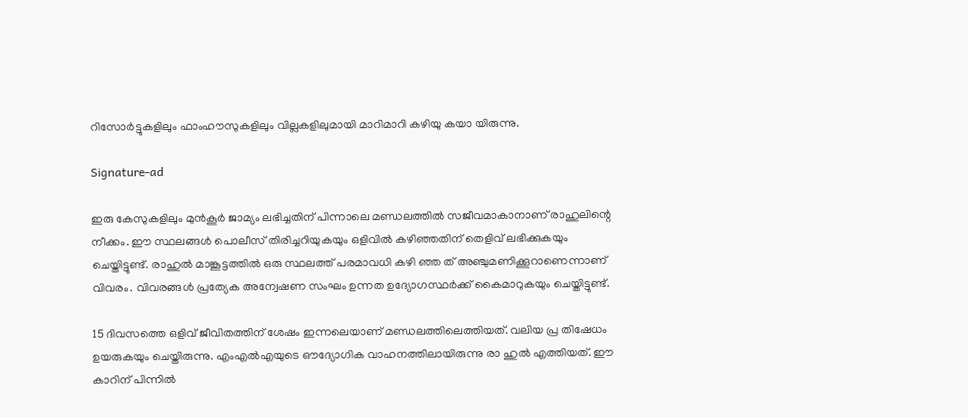റിസോര്‍ട്ടുകളിലും ഫാംഹൗസുകളിലും വില്ലകളിലുമായി മാറിമാറി കഴിയു കയാ യിരുന്നു.

Signature-ad

ഇരു കേസുകളിലും മുന്‍കൂര്‍ ജാമ്യം ലഭിച്ചതിന് പിന്നാലെ മണ്ഡലത്തില്‍ സജീവമാകാനാണ് രാഹുലിന്റെ നീക്കം. ഈ സ്ഥലങ്ങള്‍ പൊലീസ് തിരിച്ചറിയുകയും ഒളിവില്‍ കഴിഞ്ഞതിന് തെളിവ് ലഭിക്കുകയും ചെയ്തിട്ടുണ്ട്. രാഹുല്‍ മാങ്കൂട്ടത്തില്‍ ഒരു സ്ഥലത്ത് പരമാവധി കഴി ഞ്ഞ ത് അഞ്ചുമണിക്കൂറാണെന്നാണ് വിവരം. വിവരങ്ങള്‍ പ്രത്യേക അന്വേഷണ സംഘം ഉന്നത ഉദ്യോഗസ്ഥര്‍ക്ക് കൈമാറുകയും ചെയ്തിട്ടുണ്ട്.

15 ദിവസത്തെ ഒളിവ് ജീവിതത്തിന് ശേഷം ഇന്നലെയാണ് മണ്ഡലത്തിലെത്തിയത്. വലിയ പ്ര തിഷേധം ഉയരുകയും ചെയ്തിരുന്നു. എംഎല്‍എയുടെ ഔദ്യോഗിക വാഹനത്തിലായിരുന്നു രാ ഹുല്‍ എത്തിയത്. ഈ കാറിന് പിന്നില്‍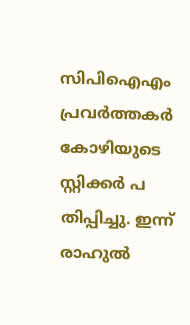സിപിഐഎം പ്രവര്‍ത്തകര്‍ കോഴിയുടെ സ്റ്റിക്കര്‍ പ തിപ്പിച്ചു. ഇന്ന് രാഹുല്‍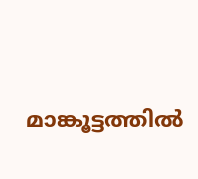മാങ്കൂട്ടത്തില്‍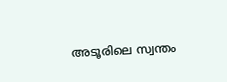അടൂരിലെ സ്വന്തം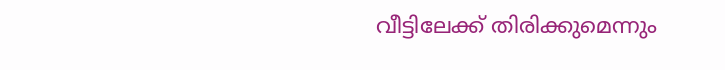വീട്ടിലേക്ക് തിരിക്കുമെന്നും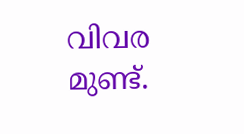വിവര മുണ്ട്.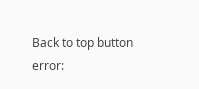Back to top button
error: